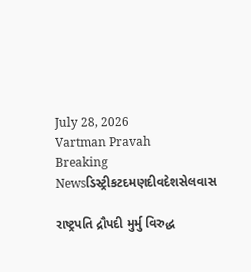July 28, 2026
Vartman Pravah
Breaking Newsડિસ્ટ્રીકટદમણદીવદેશસેલવાસ

રાષ્ટ્રપતિ દ્રૌપદી મુર્મુ વિરુદ્ધ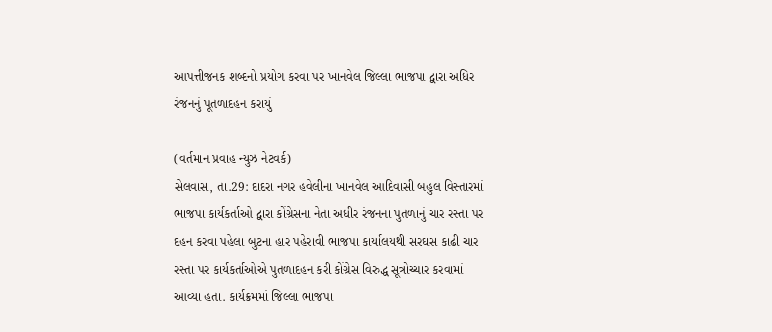આપત્તીજનક શબ્‍દનો પ્રયોગ કરવા પર ખાનવેલ જિલ્લા ભાજપા દ્વારા અધિર રંજનનું પૂતળાદહન કરાયું

(વર્તમાન પ્રવાહ ન્‍યુઝ નેટવર્ક)
સેલવાસ, તા.29: દાદરા નગર હવેલીના ખાનવેલ આદિવાસી બહુલ વિસ્‍તારમાં ભાજપા કાર્યકર્તાઓ દ્વારા કોંગ્રેસના નેતા અધીર રંજનના પુતળાનું ચાર રસ્‍તા પર દહન કરવા પહેલા બુટના હાર પહેરાવી ભાજપા કાર્યાલયથી સરઘસ કાઢી ચાર રસ્‍તા પર કાર્યકર્તાઓએ પુતળાદહન કરી કોંગ્રેસ વિરુદ્ધ સૂત્રોચ્‍ચાર કરવામાં આવ્‍યા હતા. કાર્યક્રમમાં જિલ્લા ભાજપા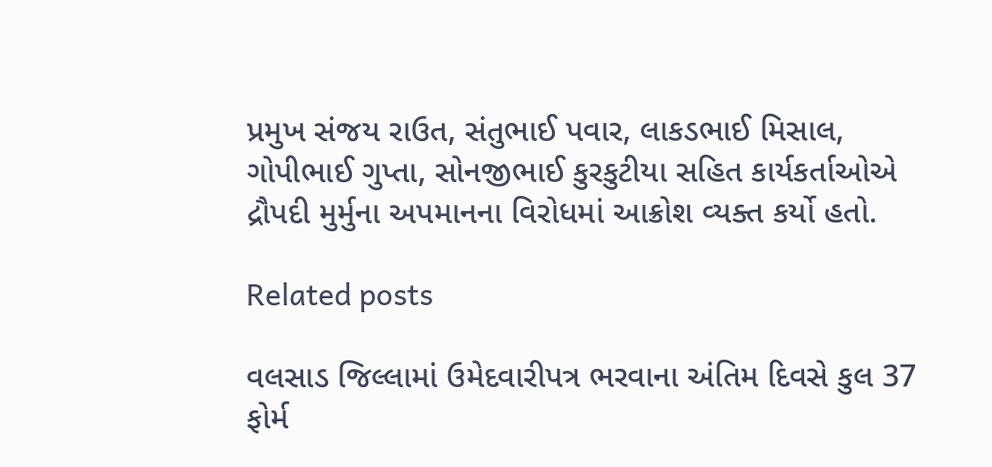પ્રમુખ સંજય રાઉત, સંતુભાઈ પવાર, લાકડભાઈ મિસાલ, ગોપીભાઈ ગુપ્તા, સોનજીભાઈ કુરકુટીયા સહિત કાર્યકર્તાઓએ દ્રૌપદી મુર્મુના અપમાનના વિરોધમાં આક્રોશ વ્‍યક્‍ત કર્યો હતો.

Related posts

વલસાડ જિલ્લામાં ઉમેદવારીપત્ર ભરવાના અંતિમ દિવસે કુલ 37 ફોર્મ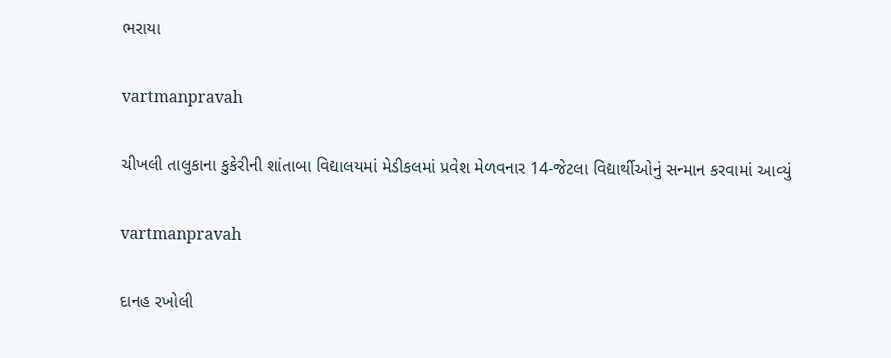ભરાયા

vartmanpravah

ચીખલી તાલુકાના કુકેરીની શાંતાબા વિદ્યાલયમાં મેડીકલમાં પ્રવેશ મેળવનાર 14-જેટલા વિદ્યાર્થીઓનું સન્‍માન કરવામાં આવ્‍યું

vartmanpravah

દાનહ રખોલી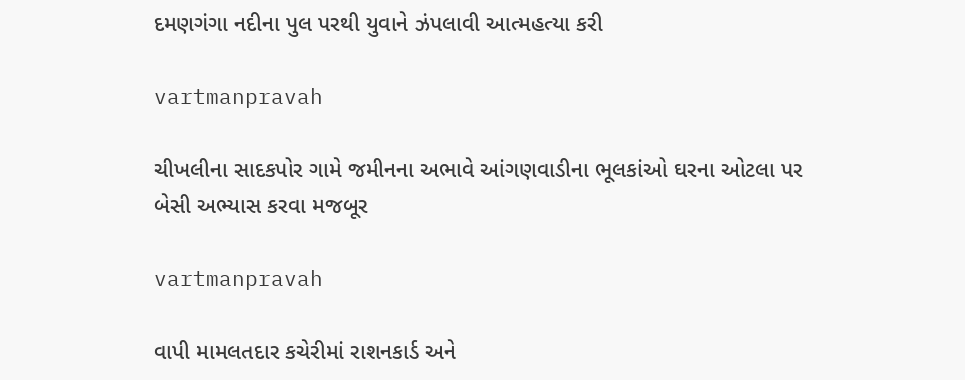દમણગંગા નદીના પુલ પરથી યુવાને ઝંપલાવી આત્‍મહત્‍યા કરી

vartmanpravah

ચીખલીના સાદકપોર ગામે જમીનના અભાવે આંગણવાડીના ભૂલકાંઓ ઘરના ઓટલા પર બેસી અભ્‍યાસ કરવા મજબૂર

vartmanpravah

વાપી મામલતદાર કચેરીમાં રાશનકાર્ડ અને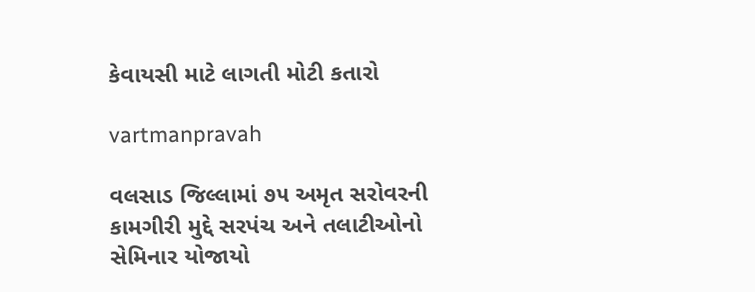કેવાયસી માટે લાગતી મોટી કતારો

vartmanpravah

વલસાડ જિલ્લામાં ૭૫ અમૃત સરોવરની કામગીરી મુદ્દે સરપંચ અને તલાટીઓનો સેમિનાર યોજાયો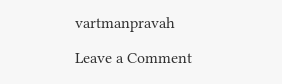vartmanpravah

Leave a Comment